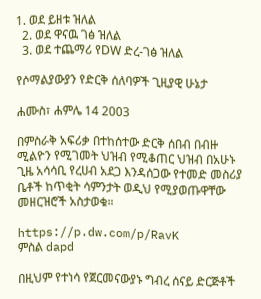1. ወደ ይዘቱ ዝለል
  2. ወደ ዋናዉ ገፅ ዝለል
  3. ወደ ተጨማሪ የDW ድረ-ገፅ ዝለል

የሶማልያውያን የድርቅ ሰለባዎች ጊዚያዊ ሁኔታ

ሐሙስ፣ ሐምሌ 14 2003

በምስራቅ አፍሪቃ በተከሰተው ድርቅ ሰበብ በብዙ ሚልዮን የሚገመት ህዝብ የሚቆጠር ህዝብ በአሁኑ ጊዜ አሳሳቢ የረሀብ አደጋ እንዳሰጋው የተመድ መስሪያ ቤቶች ከጥቂት ሳምንታት ወዲህ የሚያወጡዋቸው መዘርዝሮች አስታወቁ።

https://p.dw.com/p/RavK
ምስል dapd

በዚህም የተነሳ የጀርመናውያኑ ግብረ ሰናይ ድርጅቶች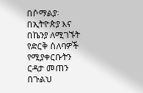በሶማልያ፡ በኢትዮጵያ እና በኬንያ ለሚገኙት የድርቅ ሰለባዎች የሚያቀርቡትን ርዳታ መጠን በጉልህ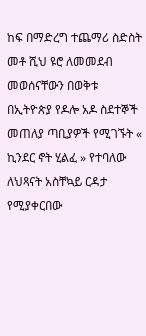ከፍ በማድረግ ተጨማሪ ስድስት መቶ ሺህ ዩሮ ለመመደብ መወሰናቸውን በወቅቱ በኢትዮጵያ የዶሎ አዶ ስደተኞች መጠለያ ጣቢያዎች የሚገኙት « ኪንደር ኖት ሂልፈ » የተባለው ለህጻናት አስቸኳይ ርዳታ የሚያቀርበው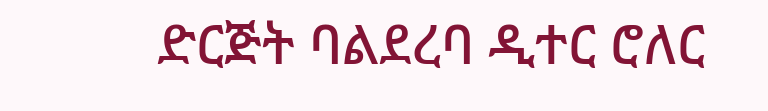ድርጅት ባልደረባ ዲተር ሮለር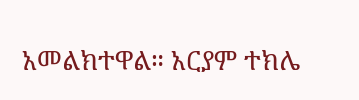አመልክተዋል። አርያም ተክሌ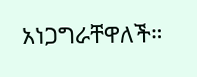አነጋግራቸዋለች።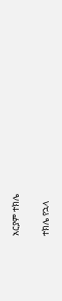አርያም ተክሌ

ተክሌ የኋላ